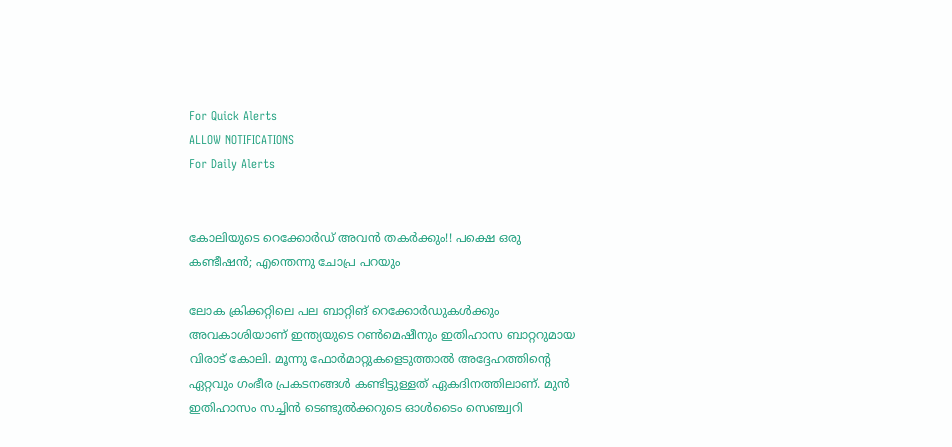For Quick Alerts
ALLOW NOTIFICATIONS
For Daily Alerts


കോലിയുടെ റെക്കോര്‍ഡ് അവന്‍ തകര്‍ക്കും!! പക്ഷെ ഒരു കണ്ടീഷന്‍; എന്തെന്നു ചോപ്ര പറയും

ലോക ക്രിക്കറ്റിലെ പല ബാറ്റിങ് റെക്കോര്‍ഡുകള്‍ക്കും അവകാശിയാണ് ഇന്ത്യയുടെ റണ്‍മെഷീനും ഇതിഹാസ ബാറ്ററുമായ വിരാട് കോലി. മൂന്നു ഫോര്‍മാറ്റുകളെടുത്താല്‍ അദ്ദേഹത്തിന്റെ ഏറ്റവും ഗംഭീര പ്രകടനങ്ങള്‍ കണ്ടിട്ടുള്ളത് ഏകദിനത്തിലാണ്. മുന്‍ ഇതിഹാസം സച്ചിന്‍ ടെണ്ടുല്‍ക്കറുടെ ഓള്‍ടൈം സെഞ്ച്വറി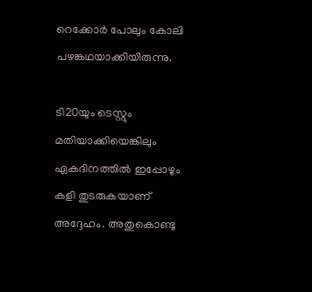റെക്കോര്‍ പോലും കോലി പഴങ്കഥയാക്കിയിരുന്നു.

ടി20യും ടെസ്റ്റും മതിയാക്കിയെങ്കിലും ഏകദിനത്തില്‍ ഇപ്പോഴും കളി തുടരുകയാണ് അദ്ദേഹം. അതുകൊണ്ടു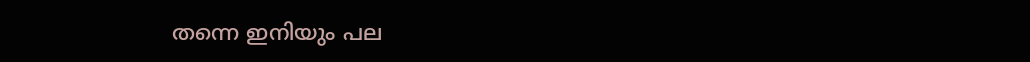തന്നെ ഇനിയും പല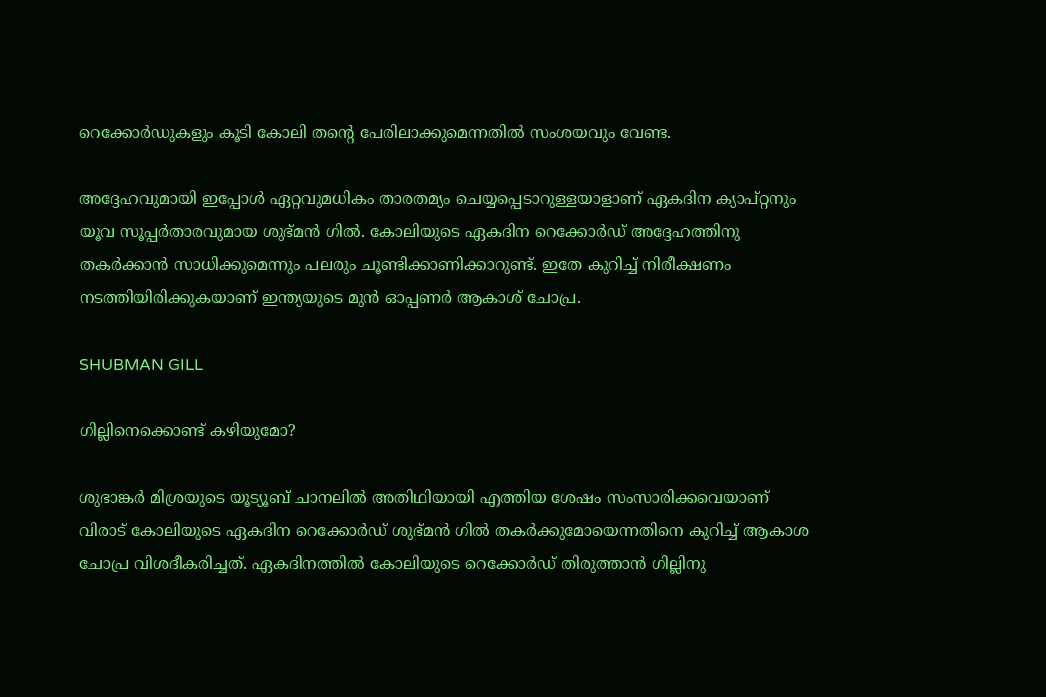റെക്കോര്‍ഡുകളും കൂടി കോലി തന്റെ പേരിലാക്കുമെന്നതില്‍ സംശയവും വേണ്ട.

അദ്ദേഹവുമായി ഇപ്പോള്‍ ഏറ്റവുമധികം താരതമ്യം ചെയ്യപ്പെടാറുള്ളയാളാണ് ഏകദിന ക്യാപ്റ്റനും യൂവ സൂപ്പര്‍താരവുമായ ശുഭ്മന്‍ ഗില്‍. കോലിയുടെ ഏകദിന റെക്കോര്‍ഡ് അദ്ദേഹത്തിനു തകര്‍ക്കാന്‍ സാധിക്കുമെന്നും പലരും ചൂണ്ടിക്കാണിക്കാറുണ്ട്. ഇതേ കുറിച്ച് നിരീക്ഷണം നടത്തിയിരിക്കുകയാണ് ഇന്ത്യയുടെ മുന്‍ ഓപ്പണര്‍ ആകാശ് ചോപ്ര.

SHUBMAN GILL

ഗില്ലിനെക്കൊണ്ട് കഴിയുമോ?

ശുഭാങ്കര്‍ മിശ്രയുടെ യൂട്യൂബ് ചാനലില്‍ അതിഥിയായി എത്തിയ ശേഷം സംസാരിക്കവെയാണ് വിരാട് കോലിയുടെ ഏകദിന റെക്കോര്‍ഡ് ശുഭ്മന്‍ ഗില്‍ തകര്‍ക്കുമോയെന്നതിനെ കുറിച്ച് ആകാശ ചോപ്ര വിശദീകരിച്ചത്. ഏകദിനത്തില്‍ കോലിയുടെ റെക്കോര്‍ഡ് തിരുത്താന്‍ ഗില്ലിനു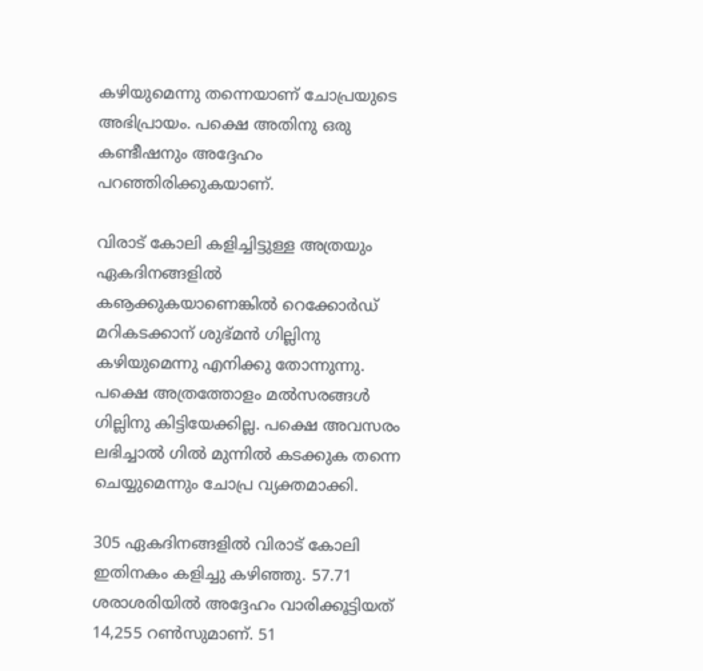കഴിയുമെന്നു തന്നെയാണ് ചോപ്രയുടെ അഭിപ്രായം. പക്ഷെ അതിനു ഒരു കണ്ടീഷനും അദ്ദേഹം പറഞ്ഞിരിക്കുകയാണ്.

വിരാട് കോലി കളിച്ചിട്ടുള്ള അത്രയും ഏകദിനങ്ങളില്‍ കൡക്കുകയാണെങ്കില്‍ റെക്കോര്‍ഡ് മറികടക്കാന് ശുഭ്മന്‍ ഗില്ലിനു കഴിയുമെന്നു എനിക്കു തോന്നുന്നു. പക്ഷെ അത്രത്തോളം മല്‍സരങ്ങള്‍ ഗില്ലിനു കിട്ടിയേക്കില്ല. പക്ഷെ അവസരം ലഭിച്ചാല്‍ ഗില്‍ മുന്നില്‍ കടക്കുക തന്നെ ചെയ്യുമെന്നും ചോപ്ര വ്യക്തമാക്കി.

305 ഏകദിനങ്ങളില്‍ വിരാട് കോലി ഇതിനകം കളിച്ചു കഴിഞ്ഞു. 57.71 ശരാശരിയില്‍ അദ്ദേഹം വാരിക്കൂട്ടിയത് 14,255 റണ്‍സുമാണ്. 51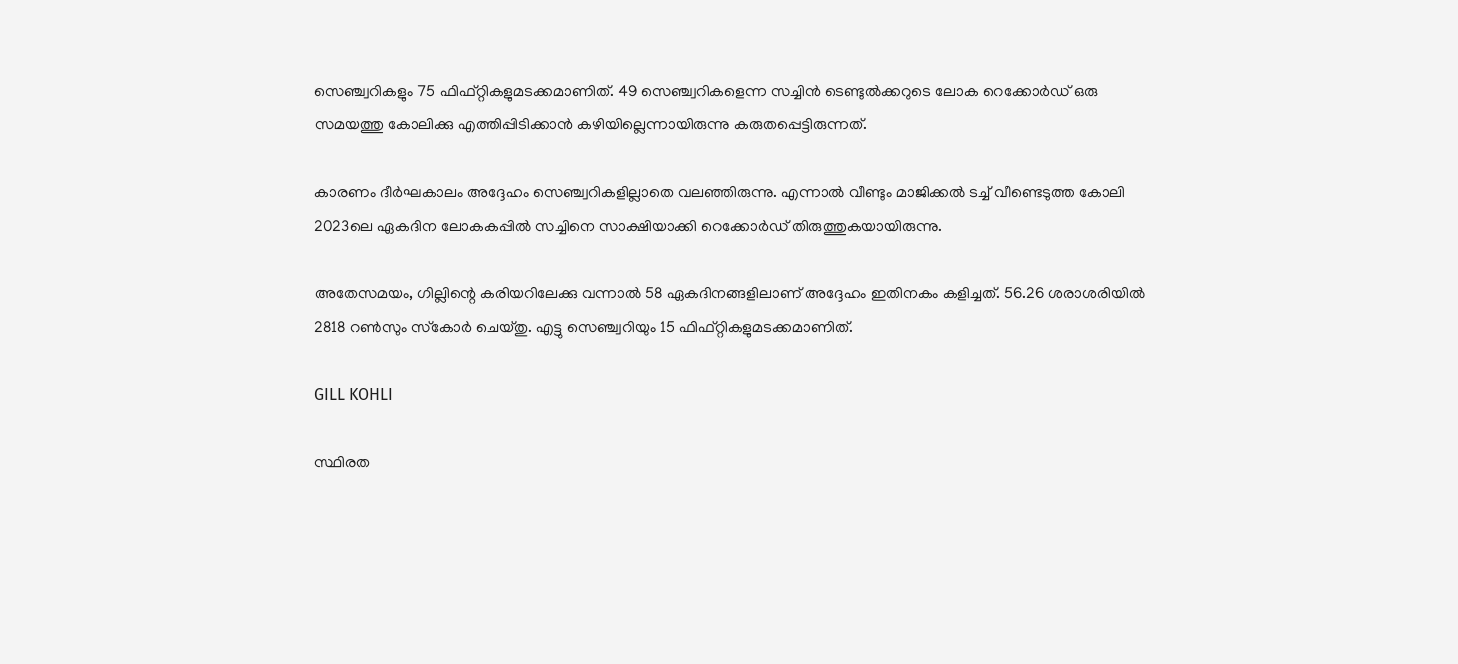സെഞ്ച്വറികളും 75 ഫിഫ്റ്റികളുമടക്കമാണിത്. 49 സെഞ്ച്വറികളെന്ന സച്ചിന്‍ ടെണ്ടുല്‍ക്കറുടെ ലോക റെക്കോര്‍ഡ് ഒരു സമയത്തു കോലിക്കു എത്തിപ്പിടിക്കാന്‍ കഴിയില്ലെന്നായിരുന്നു കരുതപ്പെട്ടിരുന്നത്.

കാരണം ദീര്‍ഘകാലം അദ്ദേഹം സെഞ്ച്വറികളില്ലാതെ വലഞ്ഞിരുന്നു. എന്നാല്‍ വീണ്ടും മാജിക്കല്‍ ടച്ച് വീണ്ടെടുത്ത കോലി 2023ലെ ഏകദിന ലോകകപ്പില്‍ സച്ചിനെ സാക്ഷിയാക്കി റെക്കോര്‍ഡ് തിരുത്തുകയായിരുന്നു.

അതേസമയം, ഗില്ലിന്റെ കരിയറിലേക്കു വന്നാല്‍ 58 ഏകദിനങ്ങളിലാണ് അദ്ദേഹം ഇതിനകം കളിച്ചത്. 56.26 ശരാശരിയില്‍ 2818 റണ്‍സും സ്‌കോര്‍ ചെയ്തു. എട്ടു സെഞ്ച്വറിയും 15 ഫിഫ്റ്റികളുമടക്കമാണിത്.

GILL KOHLI

സ്ഥിരത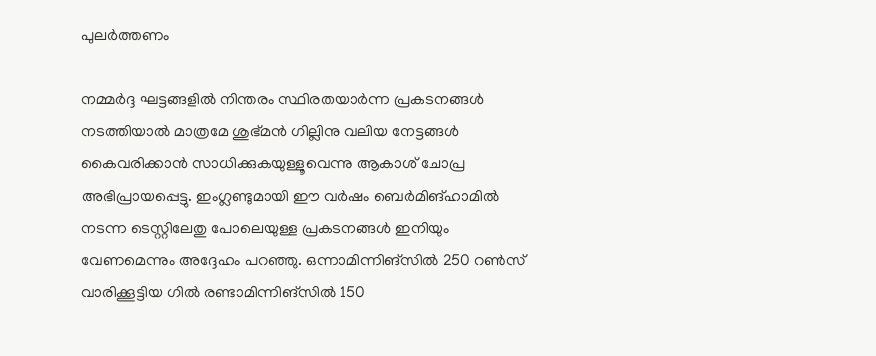പുലര്‍ത്തണം

നമ്മര്‍ദ്ദ ഘട്ടങ്ങളില്‍ നിന്തരം സ്ഥിരതയാര്‍ന്ന പ്രകടനങ്ങള്‍ നടത്തിയാല്‍ മാത്രമേ ശുഭ്മന്‍ ഗില്ലിനു വലിയ നേട്ടങ്ങള്‍ കൈവരിക്കാന്‍ സാധിക്കുകയുള്ളൂവെന്നു ആകാശ് ചോപ്ര അഭിപ്രായപ്പെട്ടു. ഇംഗ്ലണ്ടുമായി ഈ വര്‍ഷം ബെര്‍മിങ്ഹാമില്‍ നടന്ന ടെസ്റ്റിലേതു പോലെയുള്ള പ്രകടനങ്ങള്‍ ഇനിയും വേണമെന്നും അദ്ദേഹം പറഞ്ഞു. ഒന്നാമിന്നിങ്‌സില്‍ 250 റണ്‍സ് വാരിക്കൂട്ടിയ ഗില്‍ രണ്ടാമിന്നിങ്‌സില്‍ 150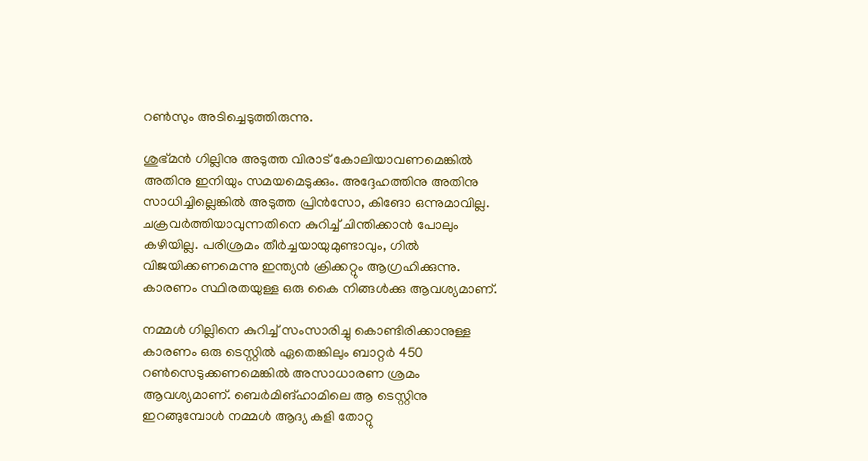റണ്‍സും അടിച്ചെടുത്തിരുന്നു.

ശുഭ്മന്‍ ഗില്ലിനു അടുത്ത വിരാട് കോലിയാവണമെങ്കില്‍ അതിനു ഇനിയും സമയമെടുക്കും. അദ്ദേഹത്തിനു അതിനു സാധിച്ചില്ലെങ്കില്‍ അടുത്ത പ്രിന്‍സോ, കിങോ ഒന്നുമാവില്ല. ചക്രവര്‍ത്തിയാവുന്നതിനെ കുറിച്ച് ചിന്തിക്കാന്‍ പോലും കഴിയില്ല. പരിശ്രമം തീര്‍ച്ചയായുമുണ്ടാവും, ഗില്‍ വിജയിക്കണമെന്നു ഇന്ത്യന്‍ ക്രിക്കറ്റും ആഗ്രഹിക്കുന്നു. കാരണം സ്ഥിരതയുള്ള ഒരു കൈ നിങ്ങള്‍ക്കു ആവശ്യമാണ്.

നമ്മള്‍ ഗില്ലിനെ കുറിച്ച് സംസാരിച്ചു കൊണ്ടിരിക്കാനുള്ള കാരണം ഒരു ടെസ്റ്റില്‍ ഏതെങ്കിലും ബാറ്റര്‍ 450 റണ്‍സെടുക്കണമെങ്കില്‍ അസാധാരണ ശ്രമം ആവശ്യമാണ്. ബെര്‍മിങ്ഹാമിലെ ആ ടെസ്റ്റിനു ഇറങ്ങുമ്പോള്‍ നമ്മള്‍ ആദ്യ കളി തോറ്റു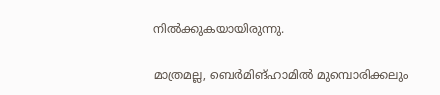നില്‍ക്കുകയായിരുന്നു.

മാത്രമല്ല, ബെര്‍മിങ്ഹാമില്‍ മുമ്പൊരിക്കലും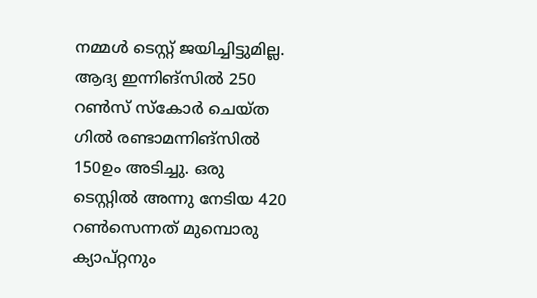നമ്മള്‍ ടെസ്റ്റ് ജയിച്ചിട്ടുമില്ല. ആദ്യ ഇന്നിങ്‌സില്‍ 250 റണ്‍സ് സ്‌കോര്‍ ചെയ്ത ഗില്‍ രണ്ടാമന്നിങ്‌സില്‍ 150ഉം അടിച്ചു. ഒരു ടെസ്റ്റില്‍ അന്നു നേടിയ 420 റണ്‍സെന്നത് മുമ്പൊരു ക്യാപ്റ്റനും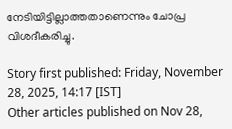നേടിയിട്ടില്ലാത്തതാണെന്നും ചോപ്ര വിശദീകരിച്ചു.

Story first published: Friday, November 28, 2025, 14:17 [IST]
Other articles published on Nov 28,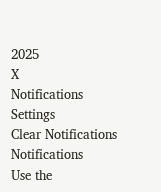2025
X
Notifications
Settings
Clear Notifications
Notifications
Use the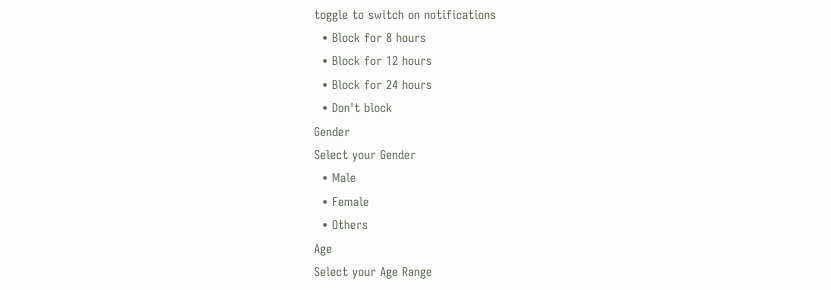toggle to switch on notifications
  • Block for 8 hours
  • Block for 12 hours
  • Block for 24 hours
  • Don't block
Gender
Select your Gender
  • Male
  • Female
  • Others
Age
Select your Age Range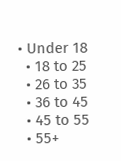• Under 18
  • 18 to 25
  • 26 to 35
  • 36 to 45
  • 45 to 55
  • 55+